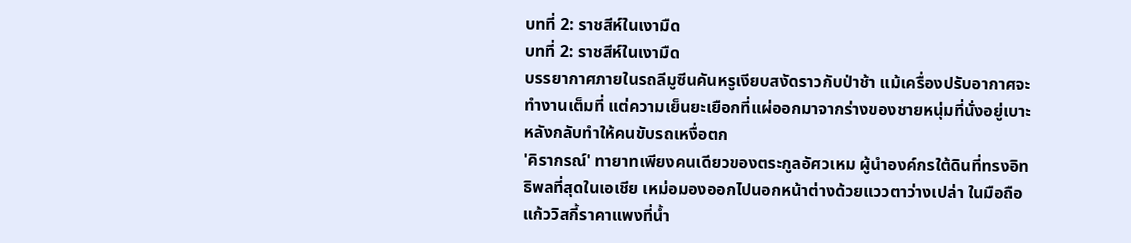บทที่ 2: ราชสีห์ในเงามืด
บทที่ 2: ราชสีห์ในเงามืด
บรรยากาศภายในรถลีมูซีนคันหรูเงียบสงัดราวกับป่าช้า แม้เครื่องปรับอากาศจะทำงานเต็มที่ แต่ความเย็นยะเยือกที่แผ่ออกมาจากร่างของชายหนุ่มที่นั่งอยู่เบาะหลังกลับทำให้คนขับรถเหงื่อตก
'คิรากรณ์' ทายาทเพียงคนเดียวของตระกูลอัศวเหม ผู้นำองค์กรใต้ดินที่ทรงอิทธิพลที่สุดในเอเชีย เหม่อมองออกไปนอกหน้าต่างด้วยแววตาว่างเปล่า ในมือถือแก้ววิสกี้ราคาแพงที่น้ำ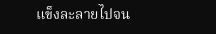แข็งละลายไปจน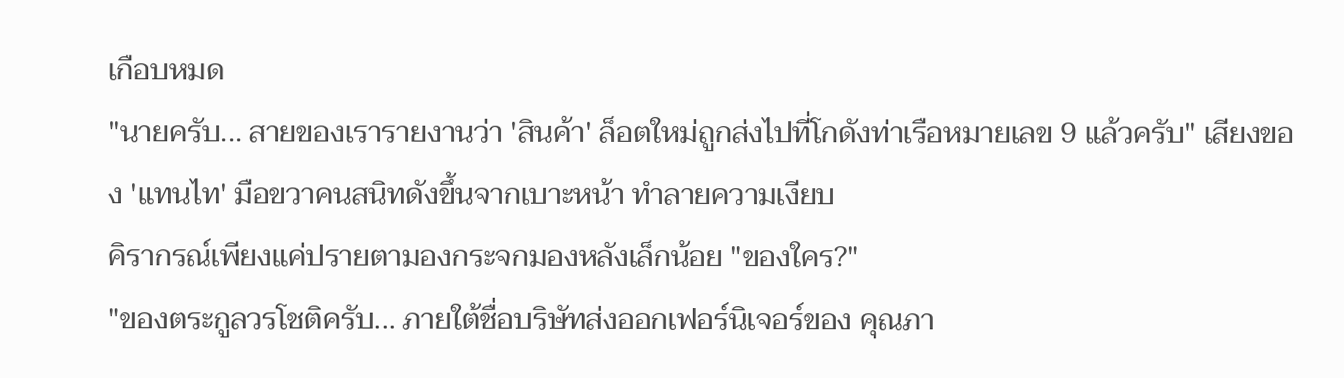เกือบหมด
"นายครับ... สายของเรารายงานว่า 'สินค้า' ล็อตใหม่ถูกส่งไปที่โกดังท่าเรือหมายเลข 9 แล้วครับ" เสียงของ 'แทนไท' มือขวาคนสนิทดังขึ้นจากเบาะหน้า ทำลายความเงียบ
คิรากรณ์เพียงแค่ปรายตามองกระจกมองหลังเล็กน้อย "ของใคร?"
"ของตระกูลวรโชติครับ... ภายใต้ชื่อบริษัทส่งออกเฟอร์นิเจอร์ของ คุณภา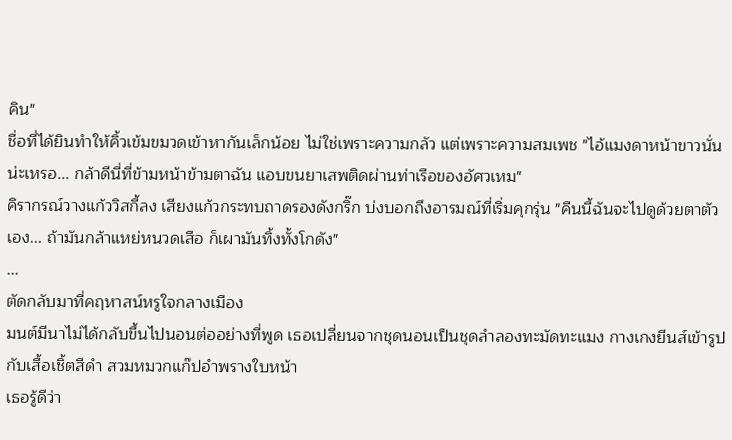คิน"
ชื่อที่ได้ยินทำให้คิ้วเข้มขมวดเข้าหากันเล็กน้อย ไม่ใช่เพราะความกลัว แต่เพราะความสมเพช "ไอ้แมงดาหน้าขาวนั่นน่ะเหรอ... กล้าดีนี่ที่ข้ามหน้าข้ามตาฉัน แอบขนยาเสพติดผ่านท่าเรือของอัศวเหม"
คิรากรณ์วางแก้ววิสกี้ลง เสียงแก้วกระทบถาดรองดังกริ๊ก บ่งบอกถึงอารมณ์ที่เริ่มคุกรุ่น "คืนนี้ฉันจะไปดูด้วยตาตัวเอง... ถ้ามันกล้าแหย่หนวดเสือ ก็เผามันทิ้งทั้งโกดัง"
...
ตัดกลับมาที่คฤหาสน์หรูใจกลางเมือง
มนต์มีนาไม่ได้กลับขึ้นไปนอนต่ออย่างที่พูด เธอเปลี่ยนจากชุดนอนเป็นชุดลำลองทะมัดทะแมง กางเกงยีนส์เข้ารูปกับเสื้อเชิ้ตสีดำ สวมหมวกแก๊ปอำพรางใบหน้า
เธอรู้ดีว่า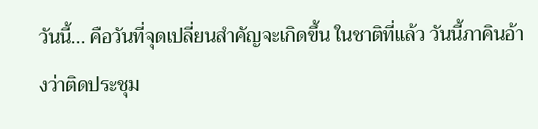วันนี้... คือวันที่จุดเปลี่ยนสำคัญจะเกิดขึ้น ในชาติที่แล้ว วันนี้ภาคินอ้างว่าติดประชุม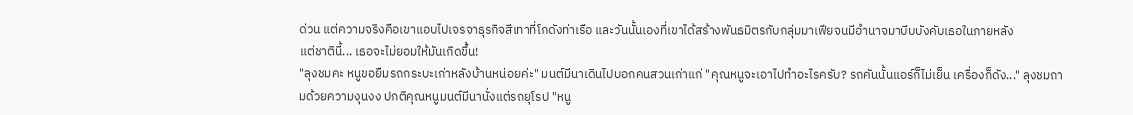ด่วน แต่ความจริงคือเขาแอบไปเจรจาธุรกิจสีเทาที่โกดังท่าเรือ และวันนั้นเองที่เขาได้สร้างพันธมิตรกับกลุ่มมาเฟียจนมีอำนาจมาบีบบังคับเธอในภายหลัง
แต่ชาตินี้... เธอจะไม่ยอมให้มันเกิดขึ้น!
"ลุงชมคะ หนูขอยืมรถกระบะเก่าหลังบ้านหน่อยค่ะ" มนต์มีนาเดินไปบอกคนสวนเก่าแก่ "คุณหนูจะเอาไปทำอะไรครับ? รถคันนั้นแอร์ก็ไม่เย็น เครื่องก็ดัง..." ลุงชมถามด้วยความงุนงง ปกติคุณหนูมนต์มีนานั่งแต่รถยุโรป "หนู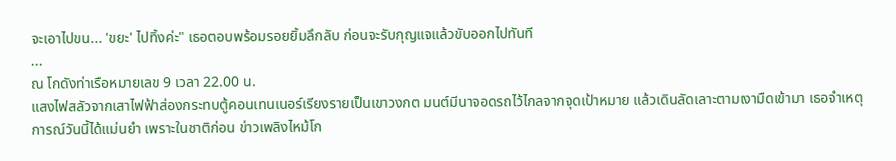จะเอาไปขน... 'ขยะ' ไปทิ้งค่ะ" เธอตอบพร้อมรอยยิ้มลึกลับ ก่อนจะรับกุญแจแล้วขับออกไปทันที
...
ณ โกดังท่าเรือหมายเลข 9 เวลา 22.00 น.
แสงไฟสลัวจากเสาไฟฟ้าส่องกระทบตู้คอนเทนเนอร์เรียงรายเป็นเขาวงกต มนต์มีนาจอดรถไว้ไกลจากจุดเป้าหมาย แล้วเดินลัดเลาะตามเงามืดเข้ามา เธอจำเหตุการณ์วันนี้ได้แม่นยำ เพราะในชาติก่อน ข่าวเพลิงไหม้โก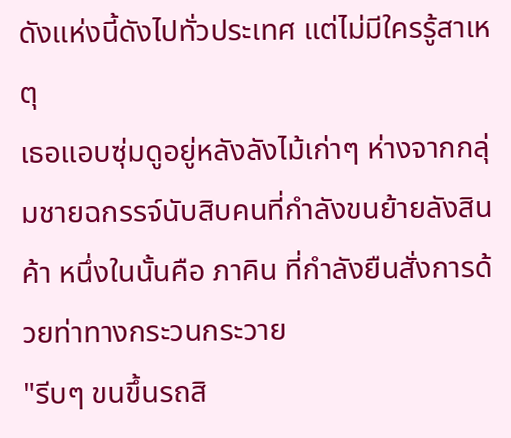ดังแห่งนี้ดังไปทั่วประเทศ แต่ไม่มีใครรู้สาเหตุ
เธอแอบซุ่มดูอยู่หลังลังไม้เก่าๆ ห่างจากกลุ่มชายฉกรรจ์นับสิบคนที่กำลังขนย้ายลังสินค้า หนึ่งในนั้นคือ ภาคิน ที่กำลังยืนสั่งการด้วยท่าทางกระวนกระวาย
"รีบๆ ขนขึ้นรถสิ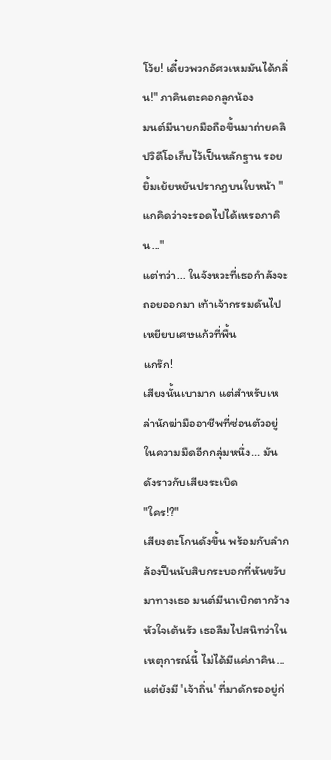โว้ย! เดี๋ยวพวกอัศวเหมมันได้กลิ่น!" ภาคินตะคอกลูกน้อง
มนต์มีนายกมือถือขึ้นมาถ่ายคลิปวิดีโอเก็บไว้เป็นหลักฐาน รอยยิ้มเย้ยหยันปรากฏบนใบหน้า "แกคิดว่าจะรอดไปได้เหรอภาคิน..."
แต่ทว่า... ในจังหวะที่เธอกำลังจะถอยออกมา เท้าเจ้ากรรมดันไปเหยียบเศษแก้วที่พื้น
แกร๊ก!
เสียงนั้นเบามาก แต่สำหรับเหล่านักฆ่ามืออาชีพที่ซ่อนตัวอยู่ในความมืดอีกกลุ่มหนึ่ง... มันดังราวกับเสียงระเบิด
"ใคร!?"
เสียงตะโกนดังขึ้น พร้อมกับลำกล้องปืนนับสิบกระบอกที่หันขวับมาทางเธอ มนต์มีนาเบิกตากว้าง หัวใจเต้นรัว เธอลืมไปสนิทว่าในเหตุการณ์นี้ ไม่ได้มีแค่ภาคิน... แต่ยังมี 'เจ้าถิ่น' ที่มาดักรออยู่ก่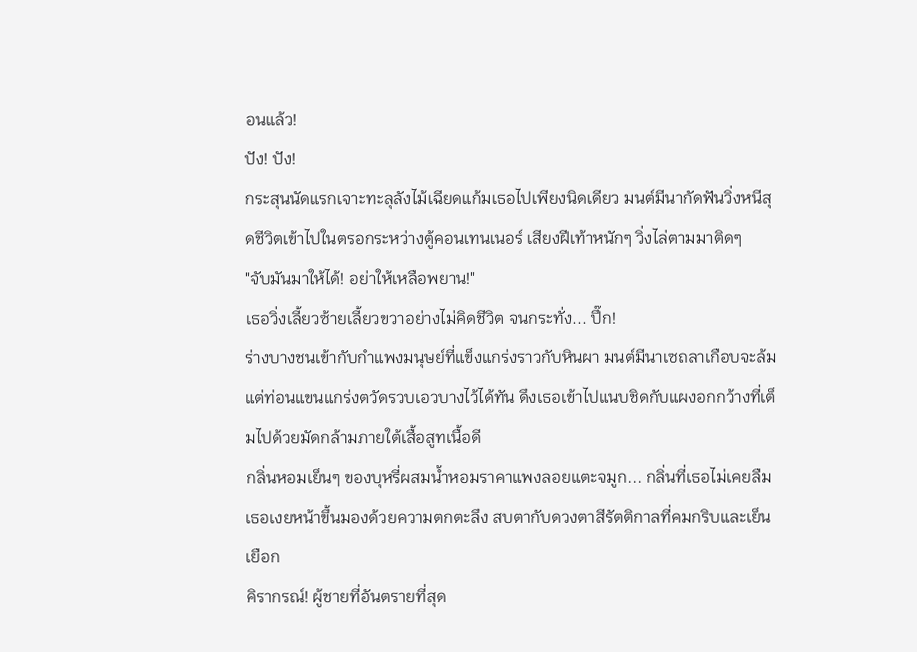อนแล้ว!
ปัง! ปัง!
กระสุนนัดแรกเจาะทะลุลังไม้เฉียดแก้มเธอไปเพียงนิดเดียว มนต์มีนากัดฟันวิ่งหนีสุดชีวิตเข้าไปในตรอกระหว่างตู้คอนเทนเนอร์ เสียงฝีเท้าหนักๆ วิ่งไล่ตามมาติดๆ
"จับมันมาให้ได้! อย่าให้เหลือพยาน!"
เธอวิ่งเลี้ยวซ้ายเลี้ยวขวาอย่างไม่คิดชีวิต จนกระทั่ง... ปึ๊ก!
ร่างบางชนเข้ากับกำแพงมนุษย์ที่แข็งแกร่งราวกับหินผา มนต์มีนาเซถลาเกือบจะล้ม แต่ท่อนแขนแกร่งตวัดรวบเอวบางไว้ได้ทัน ดึงเธอเข้าไปแนบชิดกับแผงอกกว้างที่เต็มไปด้วยมัดกล้ามภายใต้เสื้อสูทเนื้อดี
กลิ่นหอมเย็นๆ ของบุหรี่ผสมน้ำหอมราคาแพงลอยแตะจมูก... กลิ่นที่เธอไม่เคยลืม เธอเงยหน้าขึ้นมองด้วยความตกตะลึง สบตากับดวงตาสีรัตติกาลที่คมกริบและเย็นเยือก
คิรากรณ์! ผู้ชายที่อันตรายที่สุด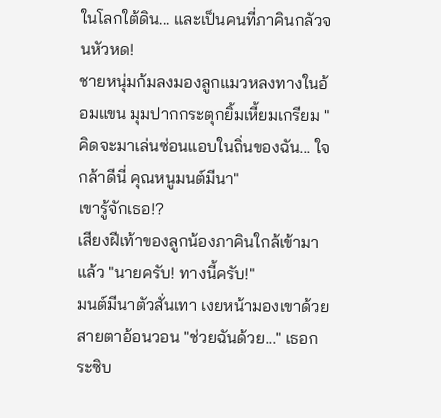ในโลกใต้ดิน... และเป็นคนที่ภาคินกลัวจนหัวหด!
ชายหนุ่มก้มลงมองลูกแมวหลงทางในอ้อมแขน มุมปากกระตุกยิ้มเหี้ยมเกรียม "คิดจะมาเล่นซ่อนแอบในถิ่นของฉัน... ใจกล้าดีนี่ คุณหนูมนต์มีนา"
เขารู้จักเธอ!?
เสียงฝีเท้าของลูกน้องภาคินใกล้เข้ามาแล้ว "นายครับ! ทางนี้ครับ!"
มนต์มีนาตัวสั่นเทา เงยหน้ามองเขาด้วยสายตาอ้อนวอน "ช่วยฉันด้วย..." เธอกระซิบ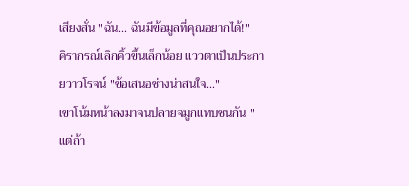เสียงสั่น "ฉัน... ฉันมีข้อมูลที่คุณอยากได้!"
คิรากรณ์เลิกคิ้วขึ้นเล็กน้อย แววตาเป็นประกายวาวโรจน์ "ข้อเสนอช่างน่าสนใจ..."
เขาโน้มหน้าลงมาจนปลายจมูกแทบชนกัน "แต่ถ้า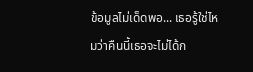ข้อมูลไม่เด็ดพอ... เธอรู้ใช่ไหมว่าคืนนี้เธอจะไม่ได้ก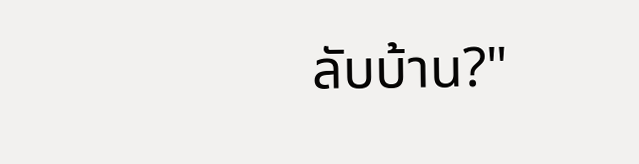ลับบ้าน?"